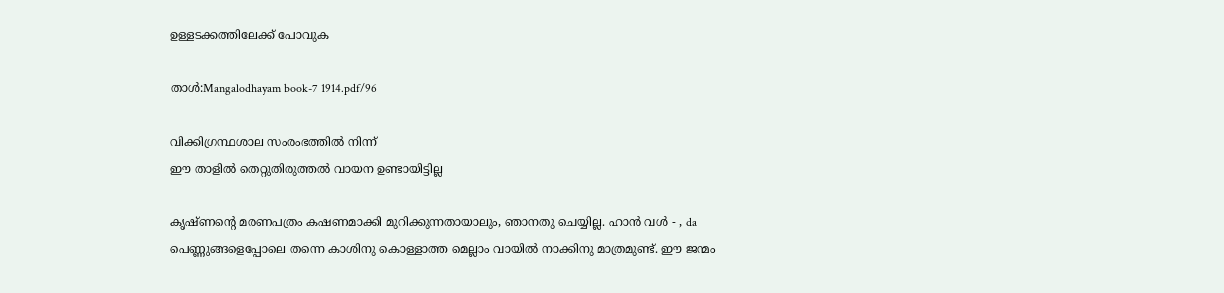ഉള്ളടക്കത്തിലേക്ക് പോവുക

താൾ:Mangalodhayam book-7 1914.pdf/96

വിക്കിഗ്രന്ഥശാല സംരംഭത്തിൽ നിന്ന്
ഈ താളിൽ തെറ്റുതിരുത്തൽ വായന ഉണ്ടായിട്ടില്ല

കൃഷ്ണന്റെ മരണപത്രം കഷണമാക്കി മുറിക്കുന്നതായാലും, ഞാനതു ചെയ്യില്ല. ഹാൻ വൾ - , da പെണ്ണുങ്ങളെപ്പോലെ തന്നെ കാശിനു കൊള്ളാത്ത മെല്ലാം വായിൽ നാക്കിനു മാത്രമുണ്ട്. ഈ ജന്മം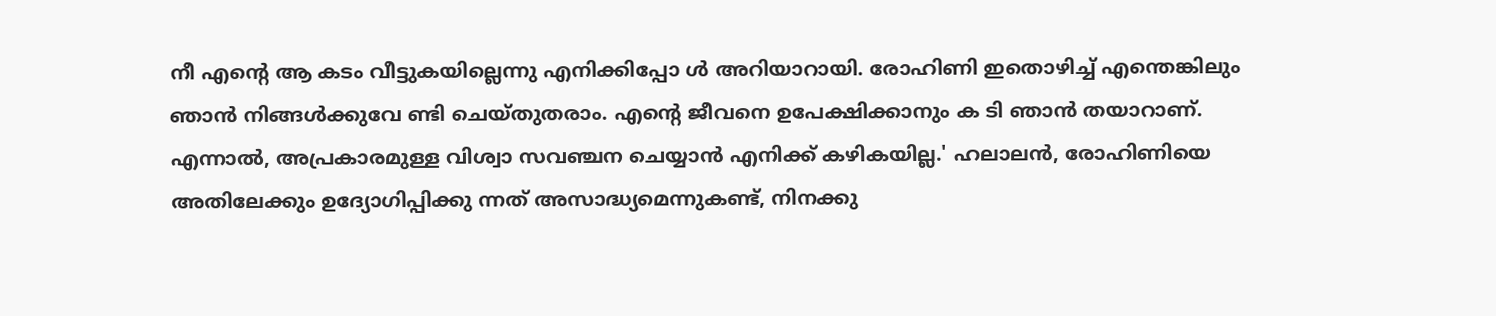നീ എന്റെ ആ കടം വീട്ടുകയില്ലെന്നു എനിക്കിപ്പോ ൾ അറിയാറായി. രോഹിണി ഇതൊഴിച്ച് എന്തെങ്കിലും ഞാൻ നിങ്ങൾക്കുവേ ണ്ടി ചെയ്തുതരാം. എന്റെ ജീവനെ ഉപേക്ഷിക്കാനും ക ടി ഞാൻ തയാറാണ്. എന്നാൽ, അപ്രകാരമുള്ള വിശ്വാ സവഞ്ചന ചെയ്യാൻ എനിക്ക് കഴികയില്ല.' ഹലാലൻ, രോഹിണിയെ അതിലേക്കും ഉദ്യോഗിപ്പിക്കു ന്നത് അസാദ്ധ്യമെന്നുകണ്ട്, നിനക്കു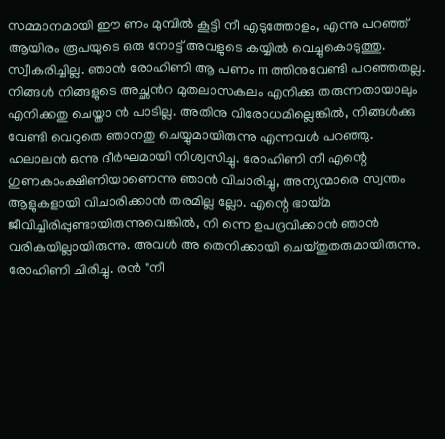സമ്മാനമായി ഈ ണം മുമ്പിൽ കൂട്ടി നീ എടുത്തോളം, എന്നു പറഞ്ഞ് ആയിരം രൂപയുടെ ഒരു നോട്ട് അവളുടെ കയ്യിൽ വെച്ചുകൊടുത്തു. സ്വീകരിച്ചില്ല. ഞാൻ രോഹിണി ആ പണം m ത്തിനുവേണ്ടി പറഞ്ഞതല്ല. നിങ്ങൾ നിങ്ങളുടെ അച്ഛൻറ മുതലാസകലം എനിക്കു തരുന്നതായാലും എനിക്കതു ചെയ്താ ൻ പാടില്ല. അതിനു വിരോധമില്ലെങ്കിൽ, നിങ്ങൾക്കു വേണ്ടി വെറുതെ ഞാനതു ചെയ്യുമായിരുന്നു എന്നവൾ പറഞ്ഞു. ഹലാലൻ ഒന്നു ദീർഘമായി നിശ്വസിച്ചു. രോഹിണി നീ എന്റെ ഗുണകാംക്ഷിണിയാണെന്നു ഞാൻ വിചാരിച്ചു, അന്യന്മാരെ സ്വന്തം ആളുകളായി വിചാരിക്കാൻ തരമില്ല ല്ലോ. എന്റെ ഭായ്മ ജീവിച്ചിരിപ്പുണ്ടായിരുന്നുവെങ്കിൽ, നി ന്നെ ഉപദ്രവിക്കാൻ ഞാൻ വരികയില്ലായിരുന്നു. അവൾ അ തെനിക്കായി ചെയ്തുതരുമായിരുന്നു. രോഹിണി ചിരിച്ചു. രൻ "നീ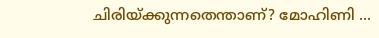ചിരിയ്ക്കുന്നതെന്താണ്? മോഹിണി ...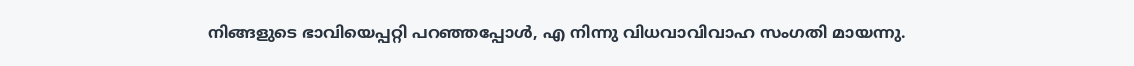നിങ്ങളുടെ ഭാവിയെപ്പറ്റി പറഞ്ഞപ്പോൾ, എ നിന്നു വിധവാവിവാഹ സംഗതി മായന്നു.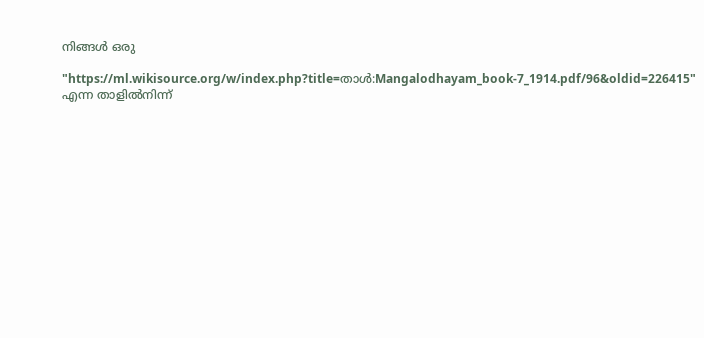നിങ്ങൾ ഒരു

"https://ml.wikisource.org/w/index.php?title=താൾ:Mangalodhayam_book-7_1914.pdf/96&oldid=226415" എന്ന താളിൽനിന്ന്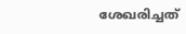ശേഖരിച്ചത്